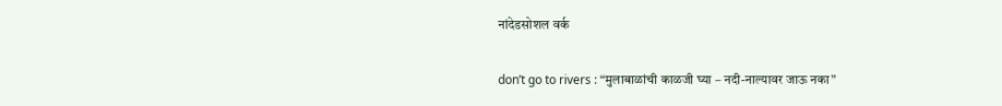नांदेडसोशल वर्क

don’t go to rivers : “मुलाबाळांची काळजी घ्या – नदी-नाल्यावर जाऊ नका”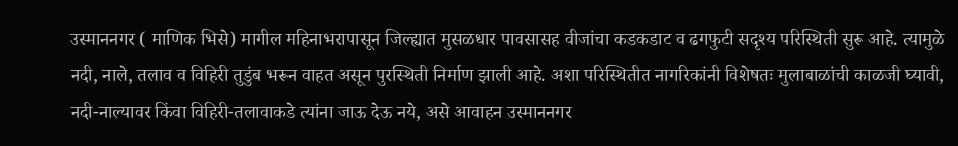उस्माननगर ( माणिक भिसे) मागील महिनाभरापासून जिल्ह्यात मुसळधार पावसासह वीजांचा कडकडाट व ढगफुटी सदृश्य परिस्थिती सुरू आहे. त्यामुळे नदी, नाले, तलाव व विहिरी तुडुंब भरून वाहत असून पुरस्थिती निर्माण झाली आहे. अशा परिस्थितीत नागरिकांनी विशेषतः मुलाबाळांची काळजी घ्यावी, नदी-नाल्यावर किंवा विहिरी-तलावाकडे त्यांना जाऊ देऊ नये, असे आवाहन उस्माननगर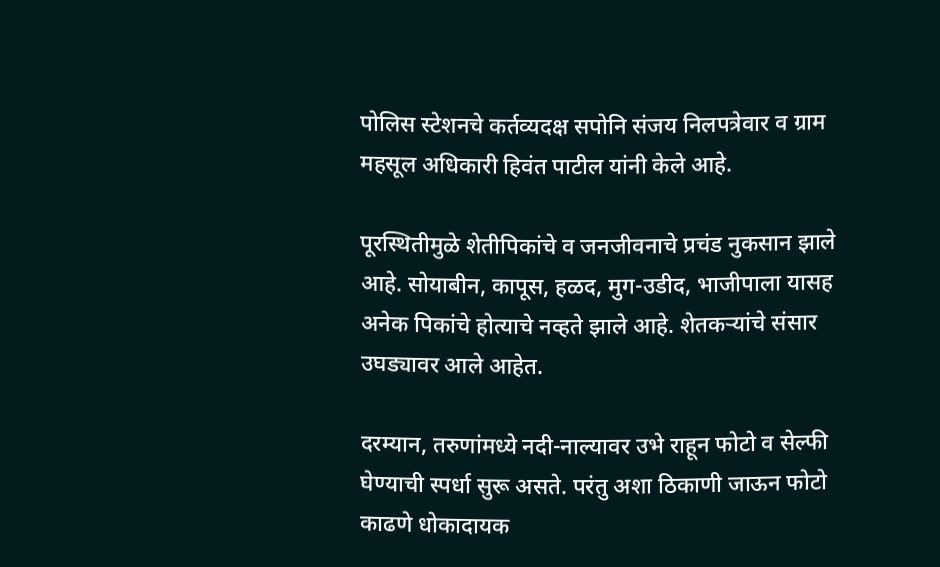पोलिस स्टेशनचे कर्तव्यदक्ष सपोनि संजय निलपत्रेवार व ग्राम महसूल अधिकारी हिवंत पाटील यांनी केले आहे.

पूरस्थितीमुळे शेतीपिकांचे व जनजीवनाचे प्रचंड नुकसान झाले आहे. सोयाबीन, कापूस, हळद, मुग-उडीद, भाजीपाला यासह अनेक पिकांचे होत्याचे नव्हते झाले आहे. शेतकऱ्यांचे संसार उघड्यावर आले आहेत.

दरम्यान, तरुणांमध्ये नदी-नाल्यावर उभे राहून फोटो व सेल्फी घेण्याची स्पर्धा सुरू असते. परंतु अशा ठिकाणी जाऊन फोटो काढणे धोकादायक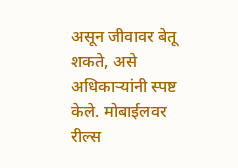असून जीवावर बेतू शकते, असे अधिकाऱ्यांनी स्पष्ट केले. मोबाईलवर रील्स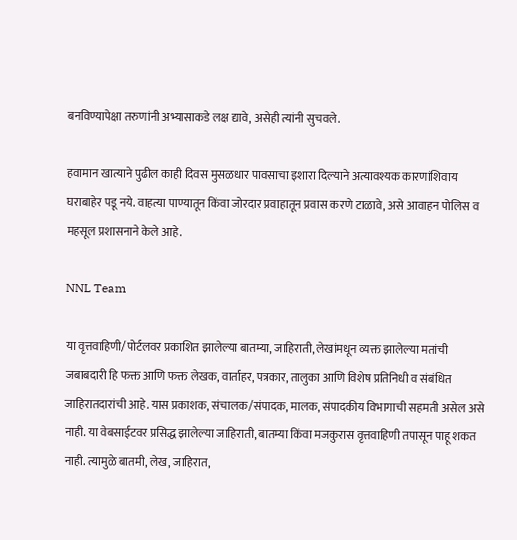बनविण्यापेक्षा तरुणांनी अभ्यासाकडे लक्ष द्यावे, असेही त्यांनी सुचवले.

हवामान खात्याने पुढील काही दिवस मुसळधार पावसाचा इशारा दिल्याने अत्यावश्यक कारणांशिवाय घराबाहेर पडू नये. वाहत्या पाण्यातून किंवा जोरदार प्रवाहातून प्रवास करणे टाळावे, असे आवाहन पोलिस व महसूल प्रशासनाने केले आहे.

NNL Team

या वृत्तवाहिणी/पोर्टलवर प्रकाशित झालेल्या बातम्या, जाहिराती, लेखांमधून व्यक्त झालेल्या मतांची जबाबदारी हि फक्त आणि फक्त लेखक, वार्ताहर, पत्रकार, तालुका आणि विशेष प्रतिनिधी व संबंधित जाहिरातदारांची आहे. यास प्रकाशक, संचालक/संपादक, मालक, संपादकीय विभागाची सहमती असेल असे नाही. या वेबसाईटवर प्रसिद्ध झालेल्या जाहिराती, बातम्या किंवा मजकुरास वृत्तवाहिणी तपासून पाहू शकत नाही. त्यामुळे बातमी, लेख, जाहिरात,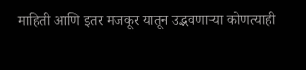माहिती आणि इतर मजकूर यातून उद्भवणाऱ्या कोणत्याही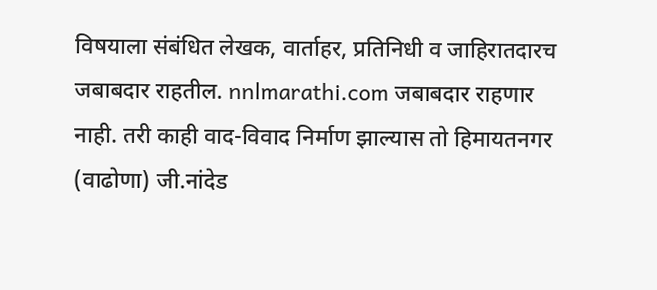विषयाला संबंधित लेखक, वार्ताहर, प्रतिनिधी व जाहिरातदारच जबाबदार राहतील. nnlmarathi.com जबाबदार राहणार नाही. तरी काही वाद-विवाद निर्माण झाल्यास तो हिमायतनगर (वाढोणा) जी.नांदेड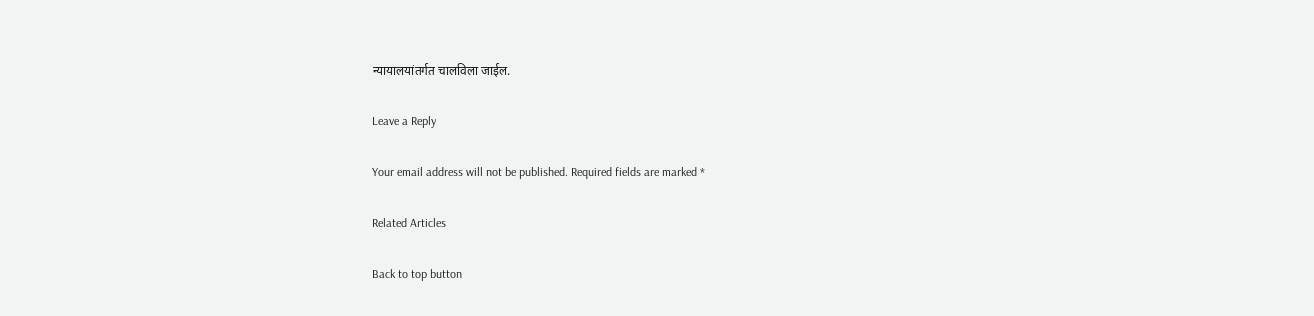न्यायालयांतर्गत चालविला जाईल.

Leave a Reply

Your email address will not be published. Required fields are marked *

Related Articles

Back to top button